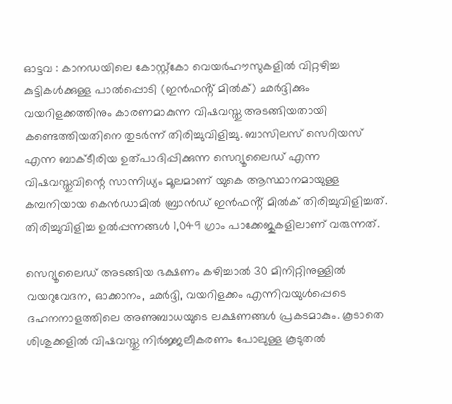ഓട്ടവ : കാനഡയിലെ കോസ്റ്റ്കോ വെയർഹൗസുകളിൽ വിറ്റഴിച്ച കുട്ടികൾക്കുള്ള പാൽപ്പൊടി (ഇൻഫൻ്റ് മിൽക്) ഛർദ്ദിക്കും വയറിളക്കത്തിനും കാരണമാകുന്ന വിഷവസ്തു അടങ്ങിയതായി കണ്ടെത്തിയതിനെ തുടർന്ന് തിരിച്ചുവിളിച്ചു. ബാസിലസ് സെറിയസ് എന്ന ബാക്ടീരിയ ഉത്പാദിപ്പിക്കുന്ന സെറ്യൂലൈഡ് എന്ന വിഷവസ്തുവിന്റെ സാന്നിധ്യം മൂലമാണ് യുകെ ആസ്ഥാനമായുള്ള കമ്പനിയായ കെൻഡാമിൽ ബ്രാൻഡ് ഇൻഫൻ്റ് മിൽക് തിരിച്ചുവിളിച്ചത്. തിരിച്ചുവിളിച്ച ഉൽപ്പന്നങ്ങൾ 1,049 ഗ്രാം പാക്കേജുകളിലാണ് വരുന്നത്.

സെറ്യൂലൈഡ് അടങ്ങിയ ഭക്ഷണം കഴിച്ചാൽ 30 മിനിറ്റിനുള്ളിൽ വയറുവേദന, ഓക്കാനം, ഛർദ്ദി, വയറിളക്കം എന്നിവയുൾപ്പെടെ ദഹനനാളത്തിലെ അണുബാധയുടെ ലക്ഷണങ്ങൾ പ്രകടമാകും. കൂടാതെ ശിശുക്കളിൽ വിഷവസ്തു നിർജ്ജലീകരണം പോലുള്ള കൂടുതൽ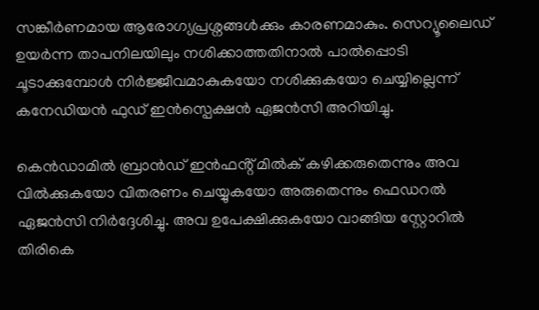സങ്കീർണമായ ആരോഗ്യപ്രശ്നങ്ങൾക്കും കാരണമാകും. സെറ്യൂലൈഡ് ഉയർന്ന താപനിലയിലും നശിക്കാത്തതിനാൽ പാൽപ്പൊടി ചൂടാക്കുമ്പോൾ നിർജ്ജീവമാകുകയോ നശിക്കുകയോ ചെയ്യില്ലെന്ന് കനേഡിയൻ ഫുഡ് ഇൻസ്പെക്ഷൻ ഏജൻസി അറിയിച്ചു.

കെൻഡാമിൽ ബ്രാൻഡ് ഇൻഫൻ്റ് മിൽക് കഴിക്കരുതെന്നും അവ വിൽക്കുകയോ വിതരണം ചെയ്യുകയോ അരുതെന്നും ഫെഡറൽ ഏജൻസി നിർദ്ദേശിച്ചു. അവ ഉപേക്ഷിക്കുകയോ വാങ്ങിയ സ്റ്റോറിൽ തിരികെ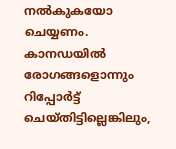നൽകുകയോ ചെയ്യണം. കാനഡയിൽ രോഗങ്ങളൊന്നും റിപ്പോർട്ട് ചെയ്തിട്ടില്ലെങ്കിലും,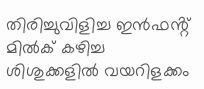തിരിച്ചുവിളിച്ച ഇൻഫൻ്റ് മിൽക് കഴിച്ച ശിശുക്കളിൽ വയറിളക്കം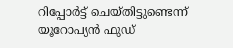റിപ്പോർട്ട് ചെയ്തിട്ടുണ്ടെന്ന് യൂറോപ്യൻ ഫുഡ്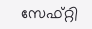സേഫ്റ്റി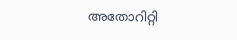അതോറിറ്റി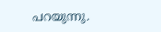പറയുന്നു.